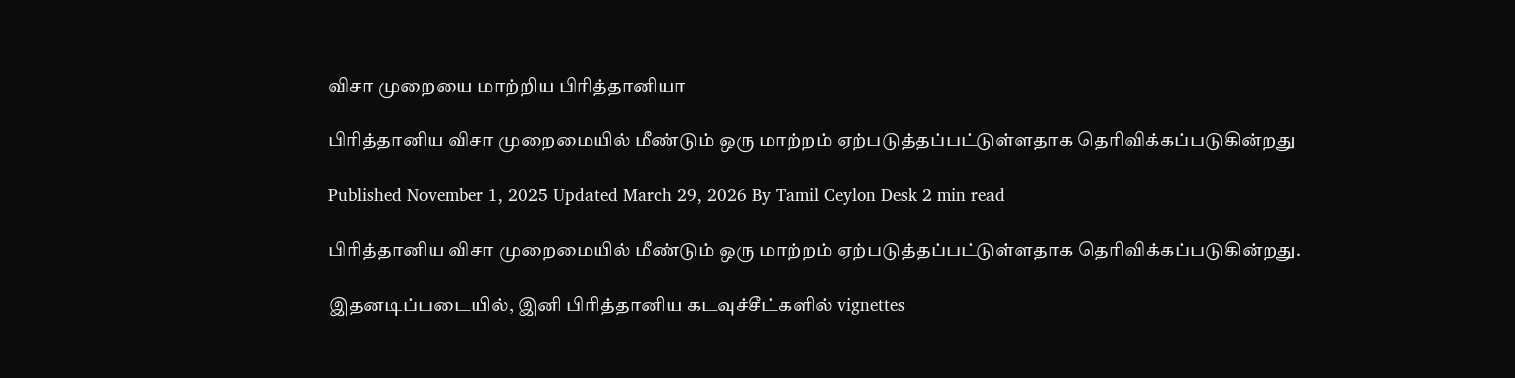விசா முறையை மாற்றிய பிரித்தானியா

பிரித்தானிய விசா முறைமையில் மீண்டும் ஒரு மாற்றம் ஏற்படுத்தப்பட்டுள்ளதாக தெரிவிக்கப்படுகின்றது

Published November 1, 2025 Updated March 29, 2026 By Tamil Ceylon Desk 2 min read

பிரித்தானிய விசா முறைமையில் மீண்டும் ஒரு மாற்றம் ஏற்படுத்தப்பட்டுள்ளதாக தெரிவிக்கப்படுகின்றது.

இதனடிப்படையில், இனி பிரித்தானிய கடவுச்சீட்களில் vignettes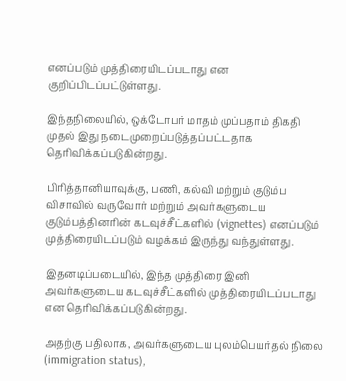எனப்படும் முத்திரையிடப்படாது என குறிப்பிடப்பட்டுள்ளது.

இந்தநிலையில், ஒக்டோபர் மாதம் முப்பதாம் திகதி முதல் இது நடைமுறைப்படுத்தப்பட்டதாக தெரிவிக்கப்படுகின்றது.

பிரித்தானியாவுக்கு, பணி, கல்வி மற்றும் குடும்ப விசாவில் வருவோர் மற்றும் அவர்களுடைய குடும்பத்தினரின் கடவுச்சீட்களில் (vignettes) எனப்படும் முத்திரையிடப்படும் வழக்கம் இருந்து வந்துள்ளது.

இதனடிப்படையில், இந்த முத்திரை இனி அவர்களுடைய கடவுச்சீட்களில் முத்திரையிடப்படாது என தெரிவிக்கப்படுகின்றது.

அதற்கு பதிலாக, அவர்களுடைய புலம்பெயர்தல் நிலை (immigration status),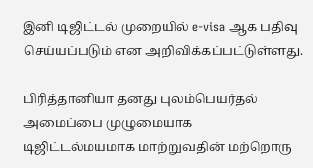இனி டிஜிட்டல் முறையில் e-visa ஆக பதிவு செய்யப்படும் என அறிவிக்கப்பட்டுள்ளது.

பிரித்தானியா தனது புலம்பெயர்தல் அமைப்பை முழுமையாக டிஜிட்டல்மயமாக மாற்றுவதின் மற்றொரு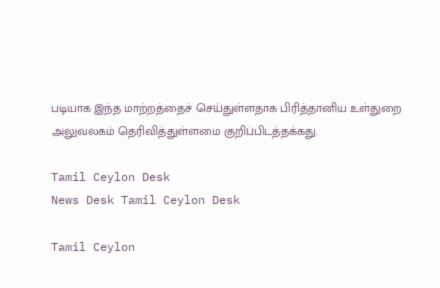படியாக இந்த மாற்றத்தைச் செய்துள்ளதாக பிரித்தானிய உள்துறை அலுவலகம் தெரிவித்துள்ளமை குறிப்பிடத்தக்கது.

Tamil Ceylon Desk
News Desk Tamil Ceylon Desk

Tamil Ceylon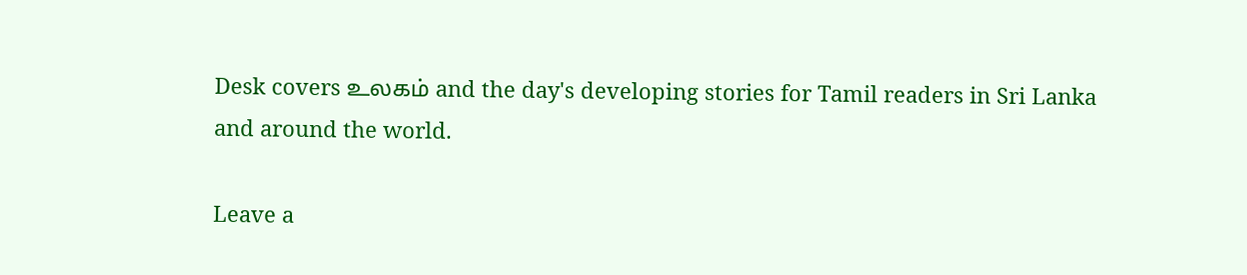Desk covers உலகம் and the day's developing stories for Tamil readers in Sri Lanka and around the world.

Leave a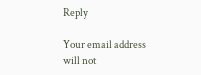Reply

Your email address will not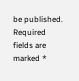be published. Required fields are marked *